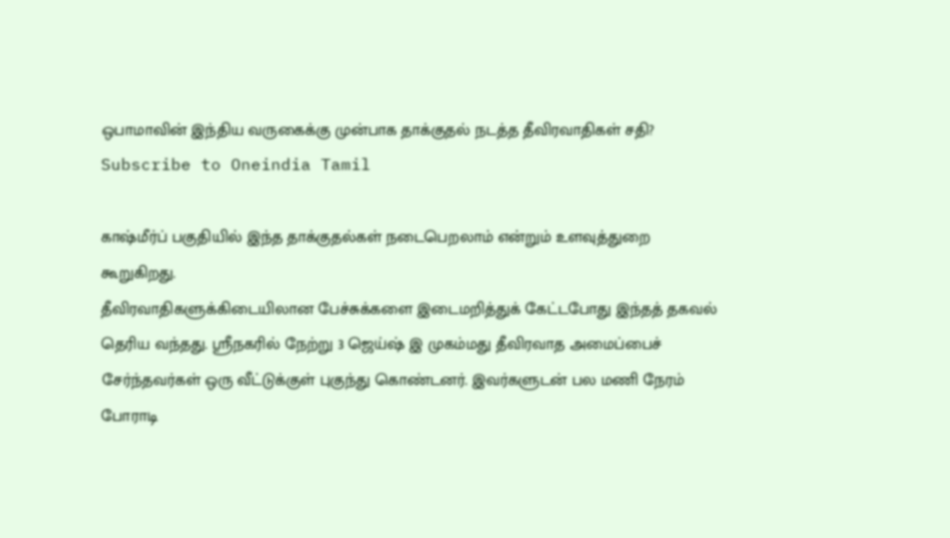ஒபாமாவின் இந்திய வருகைக்கு முன்பாக தாக்குதல் நடத்த தீவிரவாதிகள் சதி?
Subscribe to Oneindia Tamil

காஷ்மீர்ப் பகுதியில் இந்த தாக்குதல்கள் நடைபெறலாம் என்றும் உளவுத்துறை கூறுகிறது.
தீவிரவாதிகளுக்கிடையிலான பேச்சுக்களை இடைமறித்துக் கேட்டபோது இந்தத் தகவல் தெரிய வந்தது. ஸ்ரீநகரில் நேற்று 3 ஜெய்ஷ் இ முகம்மது தீவிரவாத அமைப்பைச் சேர்ந்தவர்கள் ஒரு வீட்டுக்குள் புகுந்து கொண்டனர். இவர்களுடன் பல மணி நேரம் போராடி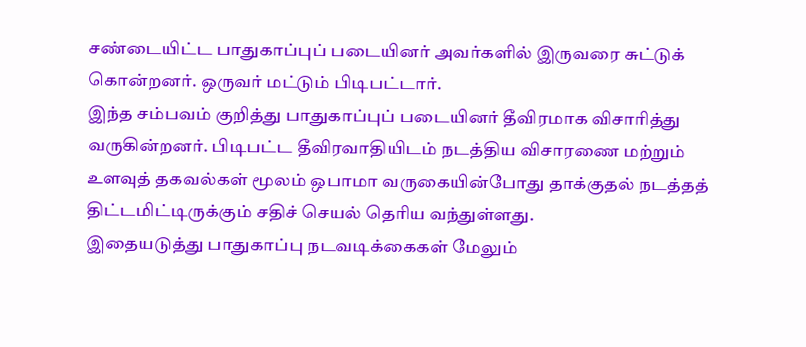சண்டையிட்ட பாதுகாப்புப் படையினர் அவர்களில் இருவரை சுட்டுக் கொன்றனர். ஒருவர் மட்டும் பிடிபட்டார்.
இந்த சம்பவம் குறித்து பாதுகாப்புப் படையினர் தீவிரமாக விசாரித்து வருகின்றனர். பிடிபட்ட தீவிரவாதியிடம் நடத்திய விசாரணை மற்றும் உளவுத் தகவல்கள் மூலம் ஒபாமா வருகையின்போது தாக்குதல் நடத்தத் திட்டமிட்டிருக்கும் சதிச் செயல் தெரிய வந்துள்ளது.
இதையடுத்து பாதுகாப்பு நடவடிக்கைகள் மேலும்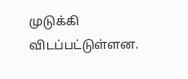முடுக்கி விடப்பட்டுள்ளன.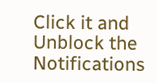Click it and Unblock the Notifications